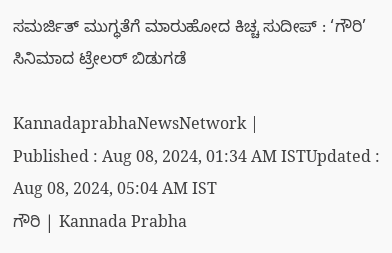ಸಮರ್ಜಿತ್ ಮುಗ್ಧತೆಗೆ ಮಾರುಹೋದ ಕಿಚ್ಚ ಸುದೀಪ್‌ : ‘ಗೌರಿ’ ಸಿನಿಮಾದ ಟ್ರೇಲರ್‌ ಬಿಡುಗಡೆ

KannadaprabhaNewsNetwork |
Published : Aug 08, 2024, 01:34 AM ISTUpdated : Aug 08, 2024, 05:04 AM IST
ಗೌರಿ | Kannada Prabha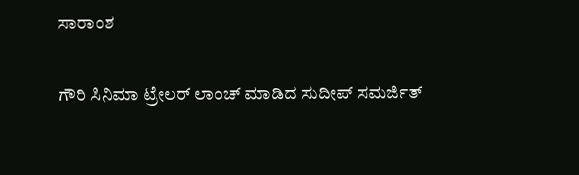ಸಾರಾಂಶ

ಗೌರಿ ಸಿನಿಮಾ ಟ್ರೇಲರ್ ಲಾಂಚ್ ಮಾಡಿದ ಸುದೀಪ್ ಸಮರ್ಜಿತ್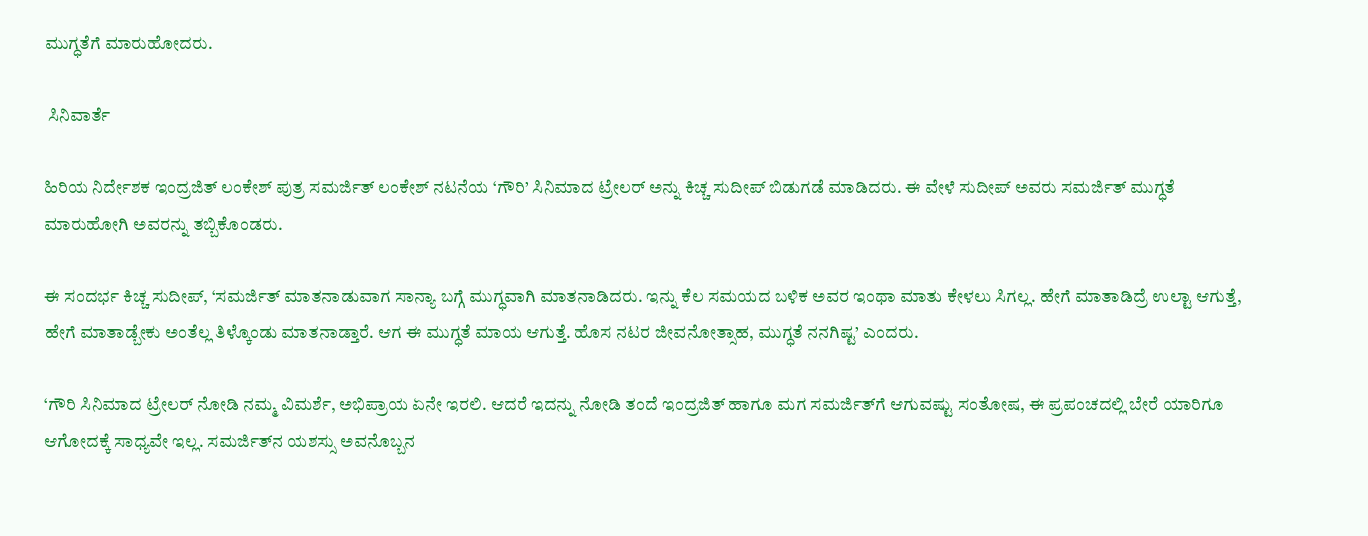ಮುಗ್ಧತೆಗೆ ಮಾರುಹೋದರು.

 ಸಿನಿವಾರ್ತೆ

ಹಿರಿಯ ನಿರ್ದೇಶಕ ಇಂದ್ರಜಿತ್‌ ಲಂಕೇಶ್‌ ಪುತ್ರ ಸಮರ್ಜಿತ್‌ ಲಂಕೇಶ್‌ ನಟನೆಯ ‘ಗೌರಿ’ ಸಿನಿಮಾದ ಟ್ರೇಲರ್‌ ಅನ್ನು ಕಿಚ್ಚ ಸುದೀಪ್‌ ಬಿಡುಗಡೆ ಮಾಡಿದರು. ಈ ವೇಳೆ ಸುದೀಪ್ ಅವರು ಸಮರ್ಜಿತ್‌ ಮುಗ್ಧತೆ ಮಾರುಹೋಗಿ ಅವರನ್ನು ತಬ್ಬಿಕೊಂಡರು.

ಈ ಸಂದರ್ಭ ಕಿಚ್ಚ ಸುದೀಪ್, ‘ಸಮರ್ಜಿತ್ ಮಾತನಾಡುವಾಗ ಸಾನ್ಯಾ ಬಗ್ಗೆ ಮುಗ್ಧವಾಗಿ ಮಾತನಾಡಿದರು. ಇನ್ನು ಕೆಲ ಸಮಯದ ಬಳಿಕ ಅವರ ಇಂಥಾ ಮಾತು ಕೇಳಲು ಸಿಗಲ್ಲ. ಹೇಗೆ ಮಾತಾಡಿದ್ರೆ ಉಲ್ಟಾ ಆಗುತ್ತೆ, ಹೇಗೆ ಮಾತಾಡ್ಬೇಕು ಅಂತೆಲ್ಲ ತಿಳ್ಕೊಂಡು ಮಾತನಾಡ್ತಾರೆ. ಆಗ ಈ ಮುಗ್ಧತೆ ಮಾಯ ಆಗುತ್ತೆ. ಹೊಸ ನಟರ ಜೀವನೋತ್ಸಾಹ, ಮುಗ್ಧತೆ ನನಗಿಷ್ಟ’ ಎಂದರು.

‘ಗೌರಿ ಸಿನಿಮಾದ ಟ್ರೇಲರ್‌ ನೋಡಿ ನಮ್ಮ ವಿಮರ್ಶೆ, ಅಭಿಪ್ರಾಯ ಏನೇ ಇರಲಿ. ಆದರೆ ಇದನ್ನು ನೋಡಿ ತಂದೆ ಇಂದ್ರಜಿತ್‌ ಹಾಗೂ ಮಗ ಸಮರ್ಜಿತ್‌ಗೆ ಆಗುವಷ್ಟು ಸಂತೋಷ, ಈ ಪ್ರಪಂಚದಲ್ಲಿ ಬೇರೆ ಯಾರಿಗೂ ಆಗೋದಕ್ಕೆ ಸಾಧ್ಯವೇ ಇಲ್ಲ. ಸಮರ್ಜಿತ್‍ನ ಯಶಸ್ಸು ಅವನೊಬ್ಬನ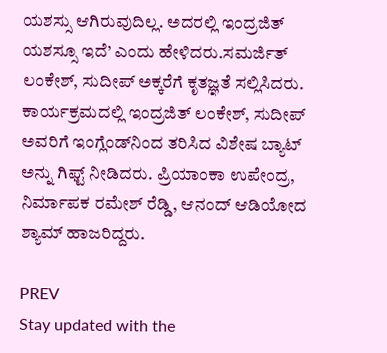ಯಶಸ್ಸು ಆಗಿರುವುದಿಲ್ಲ. ಅದರಲ್ಲಿ ಇಂದ್ರಜಿತ್‍ ಯಶಸ್ಸೂ ಇದೆ’ ಎಂದು ಹೇಳಿದರು.ಸಮರ್ಜಿತ್‌ ಲಂಕೇಶ್, ಸುದೀಪ್‌ ಅಕ್ಕರೆಗೆ ಕೃತಜ್ಞತೆ ಸಲ್ಲಿಸಿದರು. ಕಾರ್ಯಕ್ರಮದಲ್ಲಿ ಇಂದ್ರಜಿತ್‌ ಲಂಕೇಶ್‌, ಸುದೀಪ್‌ ಅವರಿಗೆ ಇಂಗ್ಲೆಂಡ್‌ನಿಂದ ತರಿಸಿದ ವಿಶೇಷ ಬ್ಯಾಟ್‌ ಅನ್ನು ಗಿಫ್ಟ್‌ ನೀಡಿದರು. ಪ್ರಿಯಾಂಕಾ ಉಪೇಂದ್ರ, ನಿರ್ಮಾಪಕ ರಮೇಶ್‌ ರೆಡ್ಡಿ, ಆನಂದ್‌ ಆಡಿಯೋದ ಶ್ಯಾಮ್‌ ಹಾಜರಿದ್ದರು.

PREV
Stay updated with the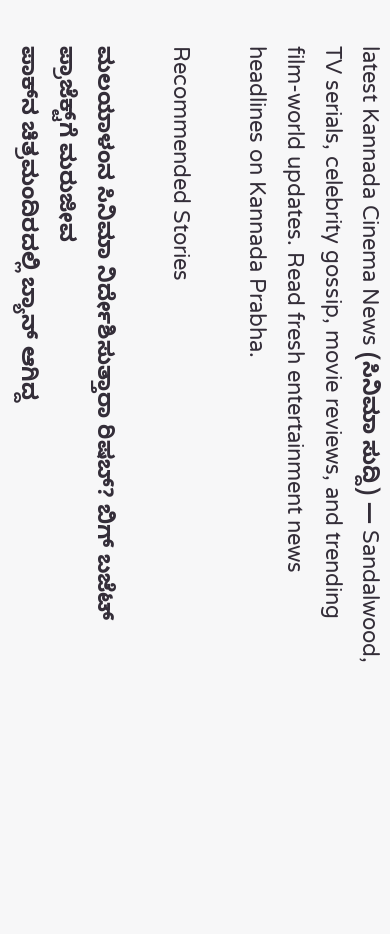latest Kannada Cinema News (ಸಿನಿಮಾ ಸುದ್ದಿ) — Sandalwood, TV serials, celebrity gossip, movie reviews, and trending film-world updates. Read fresh entertainment news headlines on Kannada Prabha.

Recommended Stories

ಮಲಯಾಳಂನ ಸಿನಿಮಾ ನಿರ್ದೇಶಿಸುತ್ತಾರಾ ರಿಷಬ್‌? ಬಿಗ್‌ ಬಜೆಟ್‌ ಪ್ರಾಜೆಕ್ಟ್‌ಗೆ ಮರುಜೀವ
ಪಾಕ್‌ನ ಚಿತ್ರಮಂದಿರದಲ್ಲಿ ಬ್ಯಾನ್‌ ಆಗಿದ್ದ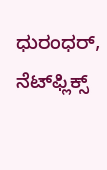ಧುರಂಧರ್‌, ನೆಟ್‌ಫ್ಲಿಕ್ಸ್‌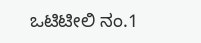ಒಟಿಟೀಲಿ ನಂ.1